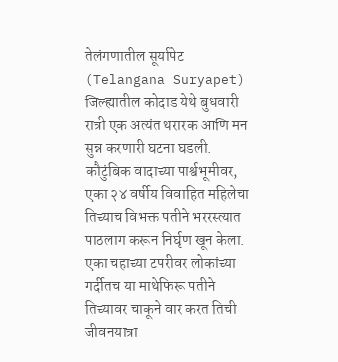तेलंगणातील सूर्यापेट (Telangana Suryapet) जिल्ह्यातील कोदाड येथे बुधवारी रात्री एक अत्यंत थरारक आणि मन सुन्न करणारी घटना घडली. कौटुंबिक वादाच्या पार्श्वभूमीवर, एका २४ वर्षीय विवाहित महिलेचा तिच्याच विभक्त पतीने भररस्त्यात पाठलाग करून निर्घृण खून केला. एका चहाच्या टपरीवर लोकांच्या गर्दीतच या माथेफिरू पतीने तिच्यावर चाकूने वार करत तिची जीवनयात्रा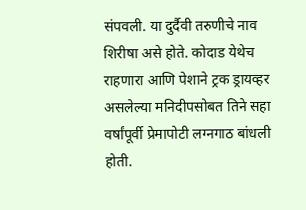संपवली. या दुर्दैवी तरुणीचे नाव शिरीषा असे होते. कोदाड येथेच राहणारा आणि पेशाने ट्रक ड्रायव्हर असलेल्या मनिदीपसोबत तिने सहा वर्षांपूर्वी प्रेमापोटी लग्नगाठ बांधली होती.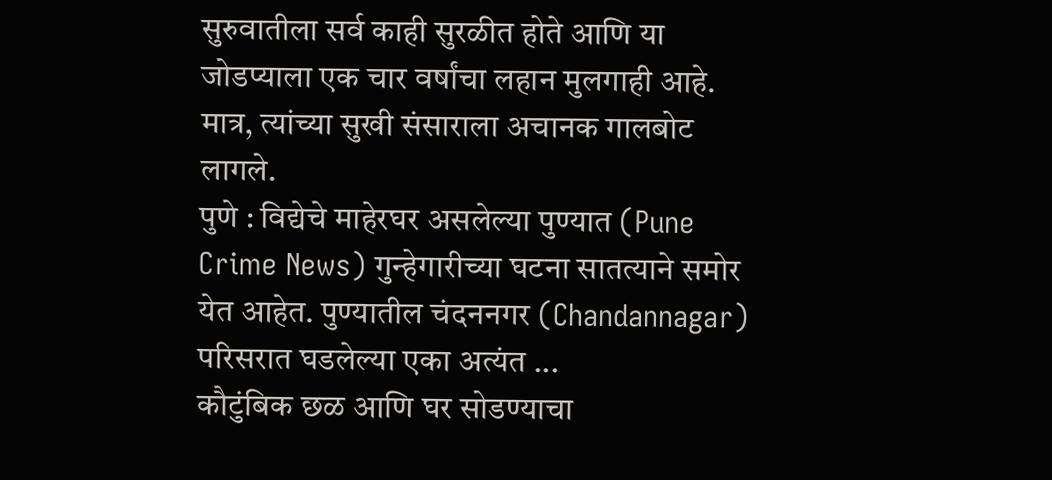सुरुवातीला सर्व काही सुरळीत होते आणि या जोडप्याला एक चार वर्षांचा लहान मुलगाही आहे. मात्र, त्यांच्या सुखी संसाराला अचानक गालबोट लागले.
पुणे : विद्येचे माहेरघर असलेल्या पुण्यात (Pune Crime News) गुन्हेगारीच्या घटना सातत्याने समोर येत आहेत. पुण्यातील चंदननगर (Chandannagar) परिसरात घडलेल्या एका अत्यंत ...
कौटुंबिक छळ आणि घर सोडण्याचा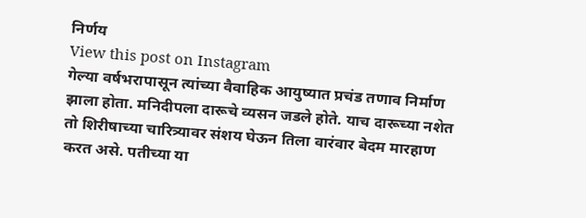निर्णय
View this post on Instagram
गेल्या वर्षभरापासून त्यांच्या वैवाहिक आयुष्यात प्रचंड तणाव निर्माण झाला होता. मनिदीपला दारूचे व्यसन जडले होते. याच दारूच्या नशेत तो शिरीषाच्या चारित्र्यावर संशय घेऊन तिला वारंवार बेदम मारहाण करत असे. पतीच्या या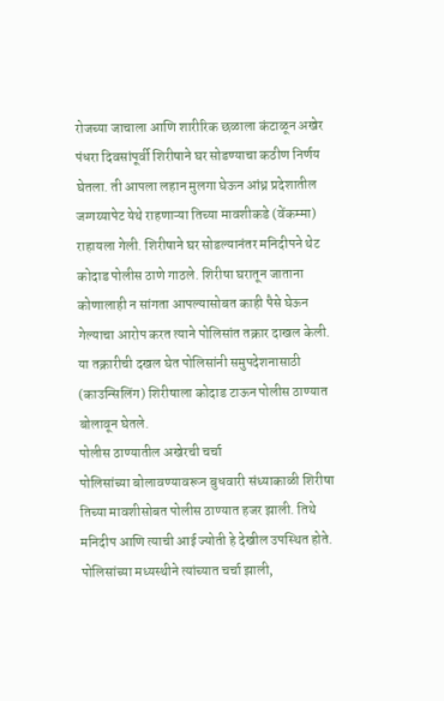रोजच्या जाचाला आणि शारीरिक छळाला कंटाळून अखेर पंधरा दिवसांपूर्वी शिरीषाने घर सोडण्याचा कठीण निर्णय घेतला. ती आपला लहान मुलगा घेऊन आंध्र प्रदेशातील जग्गय्यापेट येथे राहणाऱ्या तिच्या मावशीकडे (वेंकम्मा) राहायला गेली. शिरीषाने घर सोडल्यानंतर मनिदीपने थेट कोदाड पोलीस ठाणे गाठले. शिरीषा घरातून जाताना कोणालाही न सांगता आपल्यासोबत काही पैसे घेऊन गेल्याचा आरोप करत त्याने पोलिसांत तक्रार दाखल केली. या तक्रारीची दखल घेत पोलिसांनी समुपदेशनासाठी (काउन्सिलिंग) शिरीषाला कोदाड टाऊन पोलीस ठाण्यात बोलावून घेतले.
पोलीस ठाण्यातील अखेरची चर्चा
पोलिसांच्या बोलावण्यावरून बुधवारी संध्याकाळी शिरीषा तिच्या मावशीसोबत पोलीस ठाण्यात हजर झाली. तिथे मनिदीप आणि त्याची आई ज्योती हे देखील उपस्थित होते. पोलिसांच्या मध्यस्थीने त्यांच्यात चर्चा झाली,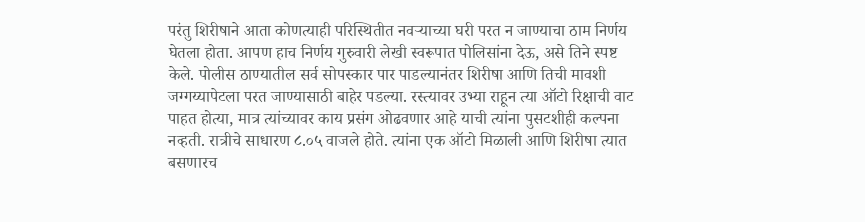परंतु शिरीषाने आता कोणत्याही परिस्थितीत नवऱ्याच्या घरी परत न जाण्याचा ठाम निर्णय घेतला होता. आपण हाच निर्णय गुरुवारी लेखी स्वरूपात पोलिसांना देऊ, असे तिने स्पष्ट केले. पोलीस ठाण्यातील सर्व सोपस्कार पार पाडल्यानंतर शिरीषा आणि तिची मावशी जग्गय्यापेटला परत जाण्यासाठी बाहेर पडल्या. रस्त्यावर उभ्या राहून त्या ऑटो रिक्षाची वाट पाहत होत्या, मात्र त्यांच्यावर काय प्रसंग ओढवणार आहे याची त्यांना पुसटशीही कल्पना नव्हती. रात्रीचे साधारण ८.०५ वाजले होते. त्यांना एक ऑटो मिळाली आणि शिरीषा त्यात बसणारच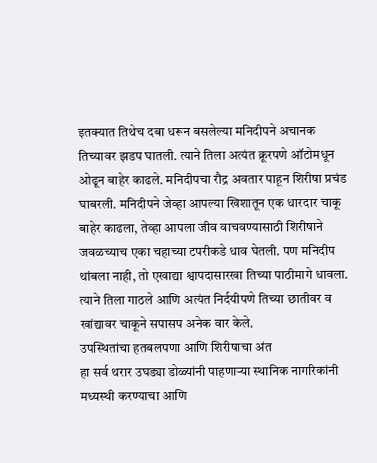इतक्यात तिथेच दबा धरून बसलेल्या मनिदीपने अचानक तिच्यावर झडप घातली. त्याने तिला अत्यंत क्रूरपणे ऑटोमधून ओढून बाहेर काढले. मनिदीपचा रौद्र अवतार पाहून शिरीषा प्रचंड घाबरली. मनिदीपने जेव्हा आपल्या खिशातून एक धारदार चाकू बाहेर काढला, तेव्हा आपला जीव वाचवण्यासाठी शिरीषाने जवळच्याच एका चहाच्या टपरीकडे धाव घेतली. पण मनिदीप थांबला नाही, तो एखाद्या श्वापदासारखा तिच्या पाठीमागे धावला. त्याने तिला गाठले आणि अत्यंत निर्दयीपणे तिच्या छातीवर व खांद्यावर चाकूने सपासप अनेक वार केले.
उपस्थितांचा हतबलपणा आणि शिरीषाचा अंत
हा सर्व थरार उघड्या डोळ्यांनी पाहणाऱ्या स्थानिक नागरिकांनी मध्यस्थी करण्याचा आणि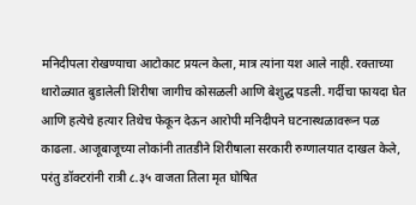मनिदीपला रोखण्याचा आटोकाट प्रयत्न केला, मात्र त्यांना यश आले नाही. रक्ताच्या थारोळ्यात बुडालेली शिरीषा जागीच कोसळली आणि बेशुद्ध पडली. गर्दीचा फायदा घेत आणि हत्येचे हत्यार तिथेच फेकून देऊन आरोपी मनिदीपने घटनास्थळावरून पळ काढला. आजूबाजूच्या लोकांनी तातडीने शिरीषाला सरकारी रुग्णालयात दाखल केले, परंतु डॉक्टरांनी रात्री ८.३५ वाजता तिला मृत घोषित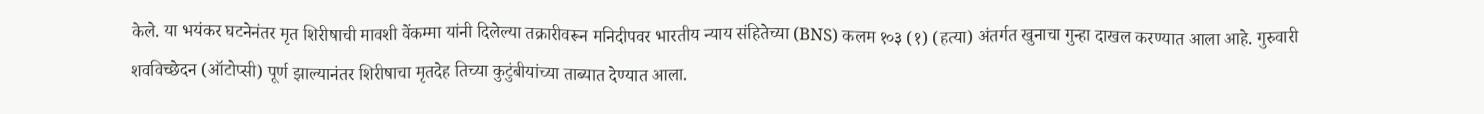केले. या भयंकर घटनेनंतर मृत शिरीषाची मावशी वेंकम्मा यांनी दिलेल्या तक्रारीवरून मनिदीपवर भारतीय न्याय संहितेच्या (BNS) कलम १०३ (१) (हत्या) अंतर्गत खुनाचा गुन्हा दाखल करण्यात आला आहे. गुरुवारी शवविच्छेदन (ऑटोप्सी) पूर्ण झाल्यानंतर शिरीषाचा मृतदेह तिच्या कुटुंबीयांच्या ताब्यात देण्यात आला.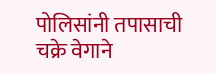पोलिसांनी तपासाची चक्रे वेगाने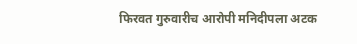फिरवत गुरुवारीच आरोपी मनिदीपला अटक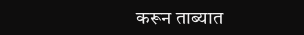करून ताब्यात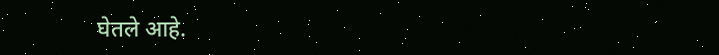घेतले आहे.